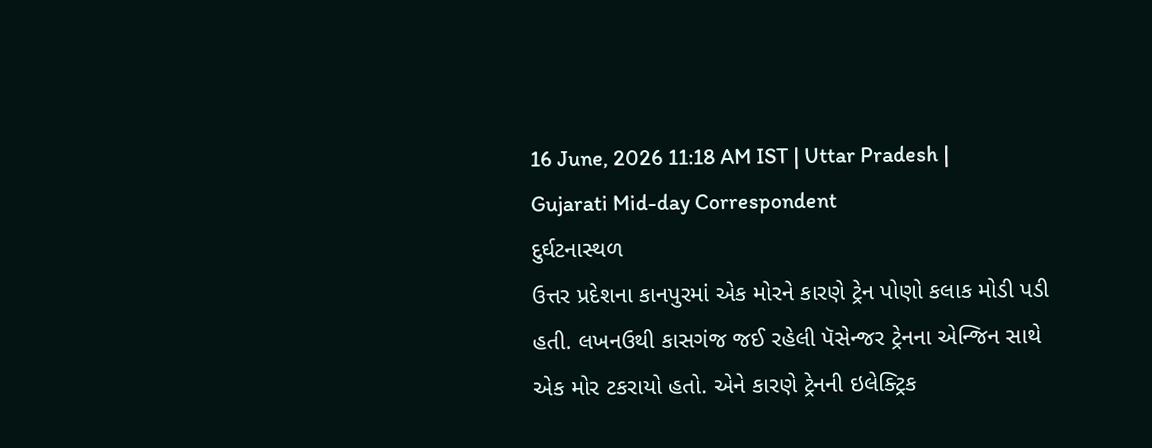16 June, 2026 11:18 AM IST | Uttar Pradesh | Gujarati Mid-day Correspondent
દુર્ઘટનાસ્થળ
ઉત્તર પ્રદેશના કાનપુરમાં એક મોરને કારણે ટ્રેન પોણો કલાક મોડી પડી હતી. લખનઉથી કાસગંજ જઈ રહેલી પૅસેન્જર ટ્રેનના એન્જિન સાથે એક મોર ટકરાયો હતો. એને કારણે ટ્રેનની ઇલેક્ટ્રિક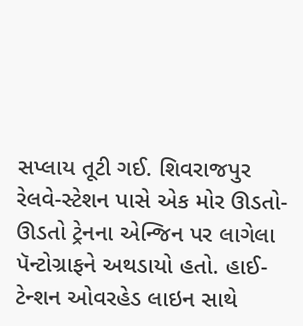સપ્લાય તૂટી ગઈ. શિવરાજપુર રેલવે-સ્ટેશન પાસે એક મોર ઊડતો-ઊડતો ટ્રેનના એન્જિન પર લાગેલા પૅન્ટોગ્રાફને અથડાયો હતો. હાઈ-ટેન્શન ઓવરહેડ લાઇન સાથે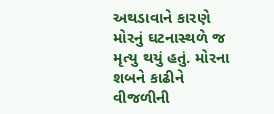અથડાવાને કારણે મોરનું ઘટનાસ્થળે જ મૃત્યુ થયું હતું. મોરના શબને કાઢીને વીજળીની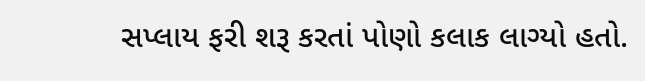સપ્લાય ફરી શરૂ કરતાં પોણો કલાક લાગ્યો હતો.